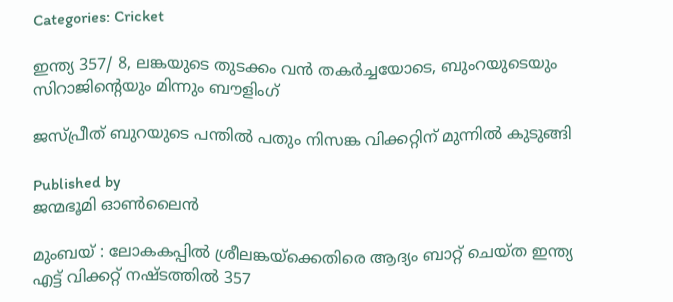Categories: Cricket

ഇന്ത്യ 357/ 8, ലങ്കയുടെ തുടക്കം വന്‍ തകര്‍ച്ചയോടെ, ബുംറയുടെയും സിറാജിന്റെയും മിന്നും ബൗളിംഗ്‌

ജസ്പ്രീത് ബുറയുടെ പന്തില്‍ പതും നിസങ്ക വിക്കറ്റിന് മുന്നില്‍ കുടുങ്ങി

Published by
ജന്മഭൂമി ഓണ്‍ലൈന്‍

മുംബയ് : ലോകകപ്പില്‍ ശ്രീലങ്കയ്‌ക്കെതിരെ ആദ്യം ബാറ്റ് ചെയ്ത ഇന്ത്യ എട്ട് വിക്കറ്റ് നഷ്ടത്തില്‍ 357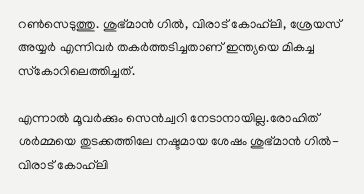റണ്‍സെടുത്തു. ശുഭ്മാന്‍ ഗില്‍, വിരാട് കോഹ്‌ലി, ശ്രേയസ് അയ്യര്‍ എന്നിവര്‍ തകര്‍ത്തടിച്ചതാണ് ഇന്ത്യയെ മികച്ച സ്‌കോറിലെത്തിച്ചത്.

എന്നാല്‍ മൂവര്‍ക്കും സെന്‍ച്വറി നേടാനായില്ല.രോഹിത് ശര്‍മ്മയെ തുടക്കത്തിലേ നഷ്ടമായ ശേഷം ശുഭ്മാന്‍ ഗില്‍- വിരാട് കോഹ്‌ലി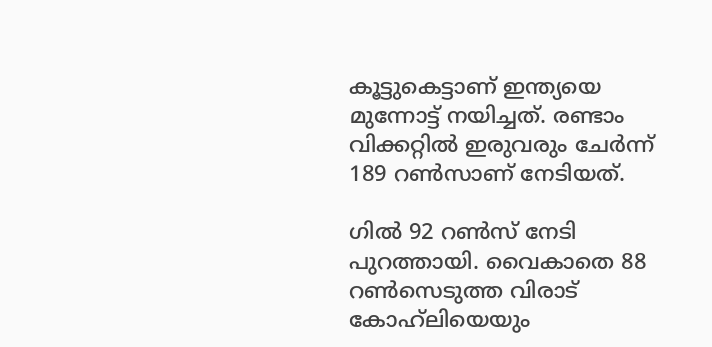കൂട്ടുകെട്ടാണ് ഇന്ത്യയെ മുന്നോട്ട് നയിച്ചത്. രണ്ടാം വിക്കറ്റില്‍ ഇരുവരും ചേര്‍ന്ന് 189 റണ്‍സാണ് നേടിയത്.

ഗില്‍ 92 റണ്‍സ് നേടി പുറത്തായി. വൈകാതെ 88 റണ്‍സെടുത്ത വിരാട് കോഹ്‌ലിയെയും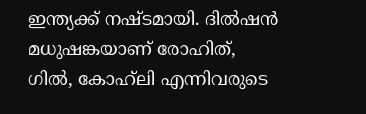ഇന്ത്യക്ക് നഷ്ടമായി. ദില്‍ഷന്‍ മധുഷങ്കയാണ് രോഹിത്, ഗില്‍, കോഹ്‌ലി എന്നിവരുടെ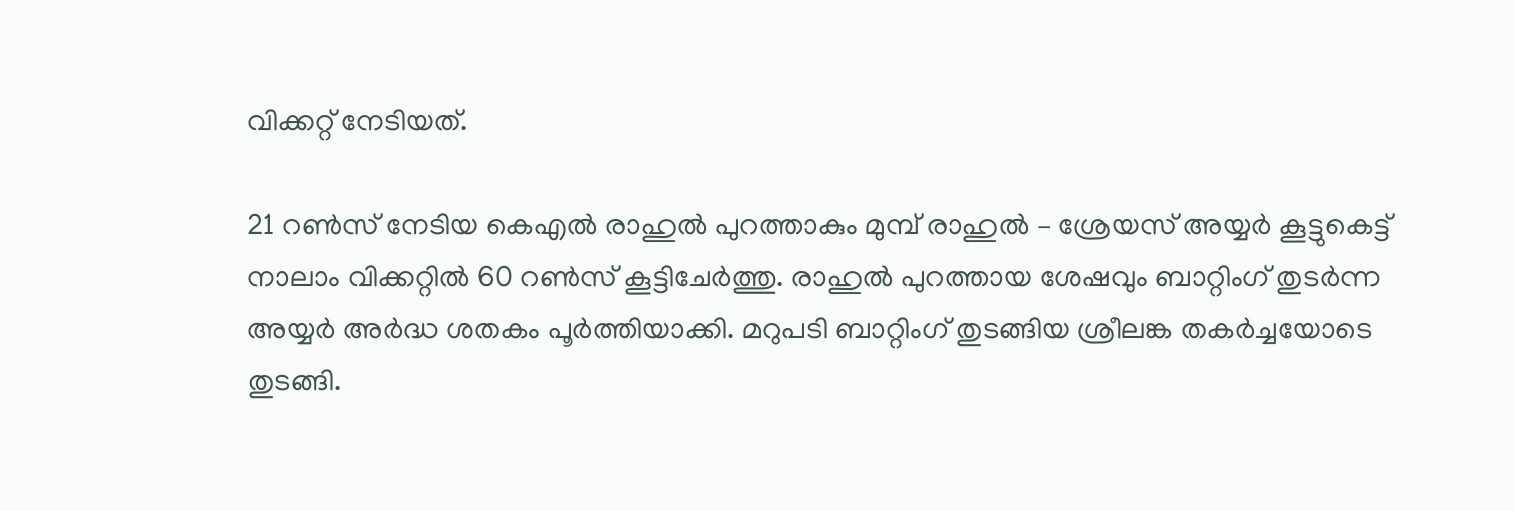വിക്കറ്റ് നേടിയത്.

21 റണ്‍സ് നേടിയ കെഎല്‍ രാഹുല്‍ പുറത്താകും മുമ്പ് രാഹുല്‍ – ശ്രേയസ് അയ്യര്‍ കൂട്ടുകെട്ട് നാലാം വിക്കറ്റില്‍ 60 റണ്‍സ് കൂട്ടിചേര്‍ത്തു. രാഹുല്‍ പുറത്തായ ശേഷവും ബാറ്റിംഗ് തുടര്‍ന്ന അയ്യര്‍ അര്‍ദ്ധ ശതകം പൂര്‍ത്തിയാക്കി. മറുപടി ബാറ്റിംഗ് തുടങ്ങിയ ശ്രീലങ്ക തകര്‍ച്ചയോടെ തുടങ്ങി.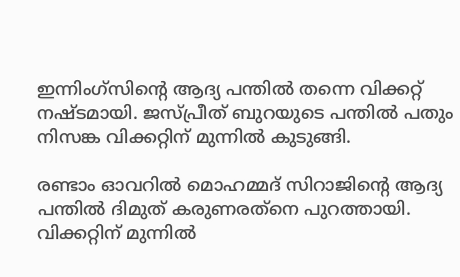ഇന്നിംഗ്‌സിന്റെ ആദ്യ പന്തില്‍ തന്നെ വിക്കറ്റ് നഷ്ടമായി. ജസ്പ്രീത് ബുറയുടെ പന്തില്‍ പതും നിസങ്ക വിക്കറ്റിന് മുന്നില്‍ കുടുങ്ങി.

രണ്ടാം ഓവറില്‍ മൊഹമ്മദ് സിറാജിന്റെ ആദ്യ പന്തില്‍ ദിമുത് കരുണരത്‌നെ പുറത്തായി. വിക്കറ്റിന് മുന്നില്‍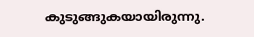കുടുങ്ങുകയായിരുന്നു.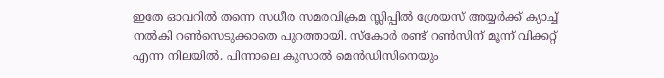ഇതേ ഓവറില്‍ തന്നെ സധീര സമരവിക്രമ സ്ലിപ്പില്‍ ശ്രേയസ് അയ്യര്‍ക്ക് ക്യാച്ച് നല്‍കി റണ്‍സെടുക്കാതെ പുറത്തായി. സ്‌കോര്‍ രണ്ട് റണ്‍സിന് മൂന്ന് വിക്കറ്റ് എന്ന നിലയില്‍. പിന്നാലെ കുസാല്‍ മെന്‍ഡിസിനെയും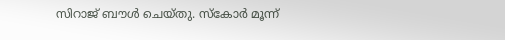സിറാജ് ബൗള്‍ ചെയ്തു. സ്‌കോര്‍ മൂന്ന്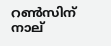റണ്‍സിന് നാല്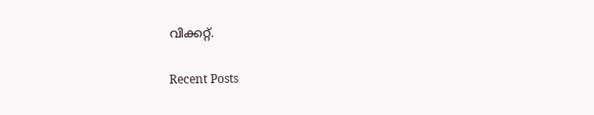വിക്കറ്റ്.

Recent Posts